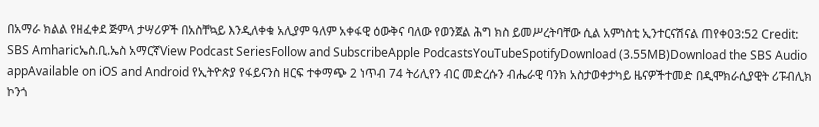በአማራ ክልል የዘፈቀደ ጅምላ ታሣሪዎች በአስቸኳይ እንዲለቀቁ አሊያም ዓለም አቀፋዊ ዕውቅና ባለው የወንጀል ሕግ ክስ ይመሥረትባቸው ሲል አምነስቲ ኢንተርናሽናል ጠየቀ03:52 Credit: SBS Amharicኤስ.ቢ.ኤስ አማርኛView Podcast SeriesFollow and SubscribeApple PodcastsYouTubeSpotifyDownload (3.55MB)Download the SBS Audio appAvailable on iOS and Android የኢትዮጵያ የፋይናንስ ዘርፍ ተቀማጭ 2 ነጥብ 74 ትሪሊየን ብር መድረሱን ብሔራዊ ባንክ አስታወቀታካይ ዜናዎችተመድ በዲሞክራሲያዊት ሪፑብሊክ ኮንጎ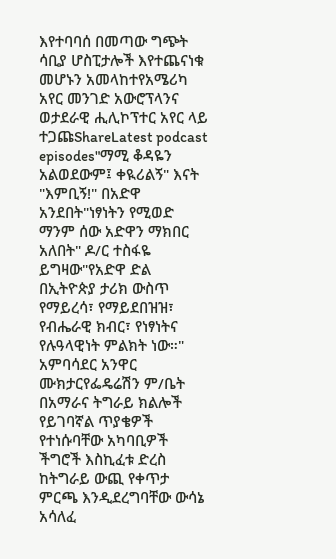እየተባባሰ በመጣው ግጭት ሳቢያ ሆስፒታሎች እየተጨናነቁ መሆኑን አመላከተየአሜሪካ አየር መንገድ አውሮፕላንና ወታደራዊ ሒሊኮፕተር አየር ላይ ተጋጩShareLatest podcast episodes"ማሚ ቆዳዬን አልወደውም፤ ቀዪሪልኝ" እናት "እምቢኝ!" በአድዋ አንደበት"ነፃነትን የሚወድ ማንም ሰው አድዋን ማክበር አለበት" ዶ/ር ተስፋዬ ይግዛው"የአድዋ ድል በኢትዮጵያ ታሪክ ውስጥ የማይረሳ፣ የማይደበዝዝ፣ የብሔራዊ ክብር፣ የነፃነትና የሉዓላዊነት ምልክት ነው።" አምባሳደር አንዋር ሙክታርየፌዴሬሽን ም/ቤት በአማራና ትግራይ ክልሎች የይገባኛል ጥያቄዎች የተነሱባቸው አካባቢዎች ችግሮች እስኪፈቱ ድረስ ከትግራይ ውጪ የቀጥታ ምርጫ እንዲደረግባቸው ውሳኔ አሳለፈ